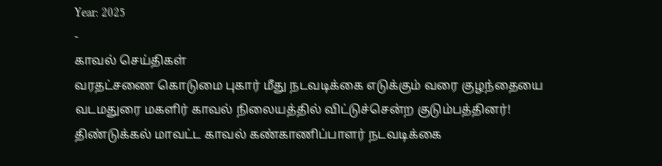Year: 2025
-
காவல் செய்திகள்
வரதட்சணை கொடுமை புகார் மீது நடவடிக்கை எடுக்கும் வரை குழந்தையை வடமதுரை மகளிர் காவல் நிலையத்தில் விட்டுச்சென்ற குடும்பத்தினர்!
திண்டுக்கல் மாவட்ட காவல் கண்காணிப்பாளர் நடவடிக்கை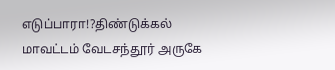எடுப்பாரா!?திண்டுக்கல் மாவட்டம் வேடசந்தூர் அருகே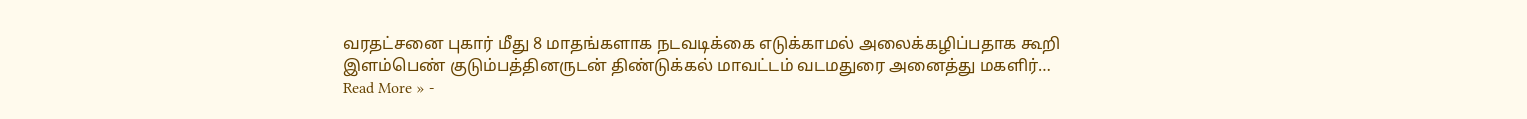வரதட்சனை புகார் மீது 8 மாதங்களாக நடவடிக்கை எடுக்காமல் அலைக்கழிப்பதாக கூறி இளம்பெண் குடும்பத்தினருடன் திண்டுக்கல் மாவட்டம் வடமதுரை அனைத்து மகளிர்…
Read More » -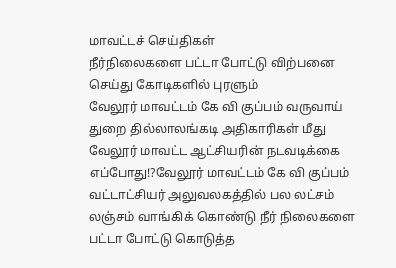மாவட்டச் செய்திகள்
நீர்நிலைகளை பட்டா போட்டு விற்பனை செய்து கோடிகளில் புரளும்
வேலூர் மாவட்டம் கே வி குப்பம் வருவாய் துறை தில்லாலங்கடி அதிகாரிகள் மீது
வேலூர் மாவட்ட ஆட்சியரின் நடவடிக்கை எப்போது!?வேலூர் மாவட்டம் கே வி குப்பம் வட்டாட்சியர் அலுவலகத்தில் பல லட்சம் லஞ்சம் வாங்கிக் கொண்டு நீர் நிலைகளை பட்டா போட்டு கொடுத்த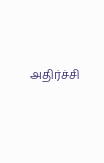அதிர்ச்சி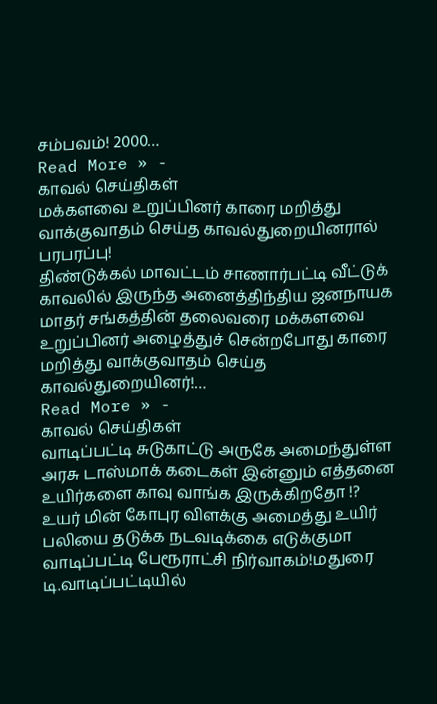சம்பவம்! 2000…
Read More » -
காவல் செய்திகள்
மக்களவை உறுப்பினர் காரை மறித்து வாக்குவாதம் செய்த காவல்துறையினரால் பரபரப்பு!
திண்டுக்கல் மாவட்டம் சாணார்பட்டி வீட்டுக் காவலில் இருந்த அனைத்திந்திய ஜனநாயக மாதர் சங்கத்தின் தலைவரை மக்களவை உறுப்பினர் அழைத்துச் சென்றபோது காரை மறித்து வாக்குவாதம் செய்த காவல்துறையினர்!…
Read More » -
காவல் செய்திகள்
வாடிப்பட்டி சுடுகாட்டு அருகே அமைந்துள்ள அரசு டாஸ்மாக் கடைகள் இன்னும் எத்தனை உயிர்களை காவு வாங்க இருக்கிறதோ !?
உயர் மின் கோபுர விளக்கு அமைத்து உயிர் பலியை தடுக்க நடவடிக்கை எடுக்குமா வாடிப்பட்டி பேரூராட்சி நிர்வாகம்!மதுரை டி.வாடிப்பட்டியில்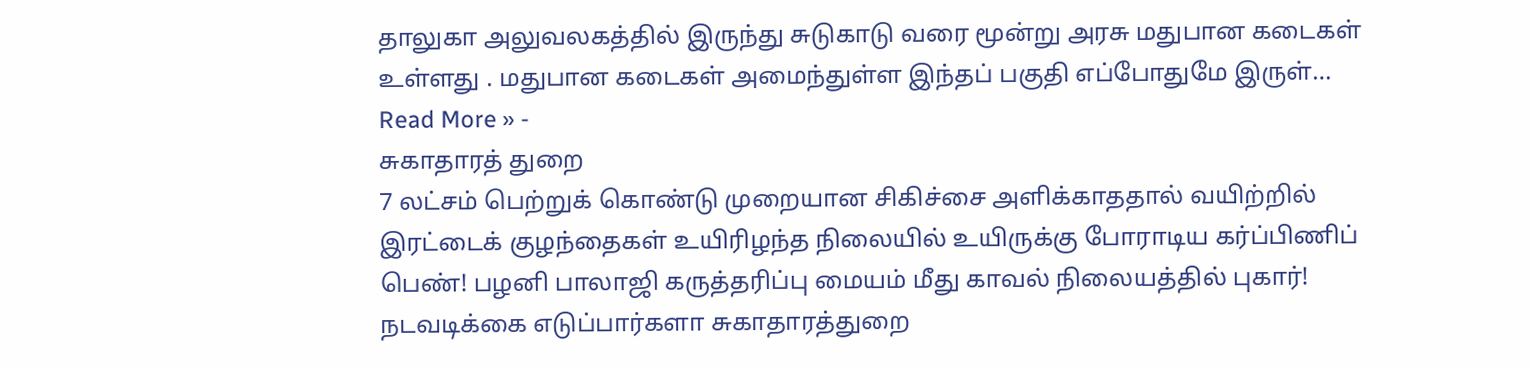தாலுகா அலுவலகத்தில் இருந்து சுடுகாடு வரை மூன்று அரசு மதுபான கடைகள் உள்ளது . மதுபான கடைகள் அமைந்துள்ள இந்தப் பகுதி எப்போதுமே இருள்…
Read More » -
சுகாதாரத் துறை
7 லட்சம் பெற்றுக் கொண்டு முறையான சிகிச்சை அளிக்காததால் வயிற்றில் இரட்டைக் குழந்தைகள் உயிரிழந்த நிலையில் உயிருக்கு போராடிய கர்ப்பிணிப் பெண்! பழனி பாலாஜி கருத்தரிப்பு மையம் மீது காவல் நிலையத்தில் புகார்!
நடவடிக்கை எடுப்பார்களா சுகாதாரத்துறை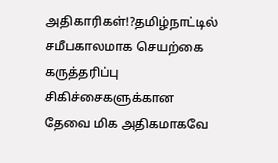அதிகாரிகள்!?தமிழ்நாட்டில் சமீபகாலமாக செயற்கை கருத்தரிப்பு சிகிச்சைகளுக்கான தேவை மிக அதிகமாகவே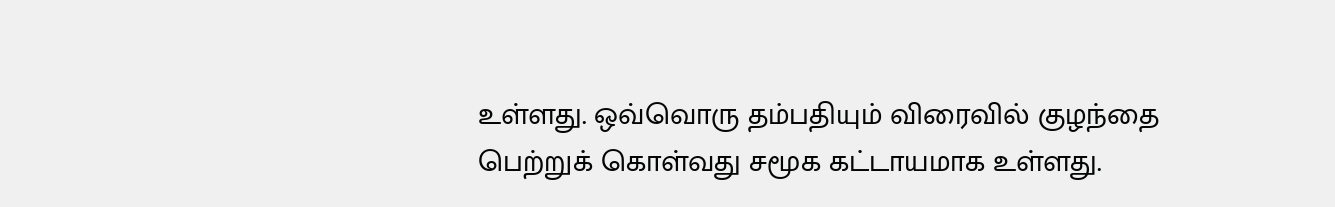உள்ளது. ஒவ்வொரு தம்பதியும் விரைவில் குழந்தை பெற்றுக் கொள்வது சமூக கட்டாயமாக உள்ளது.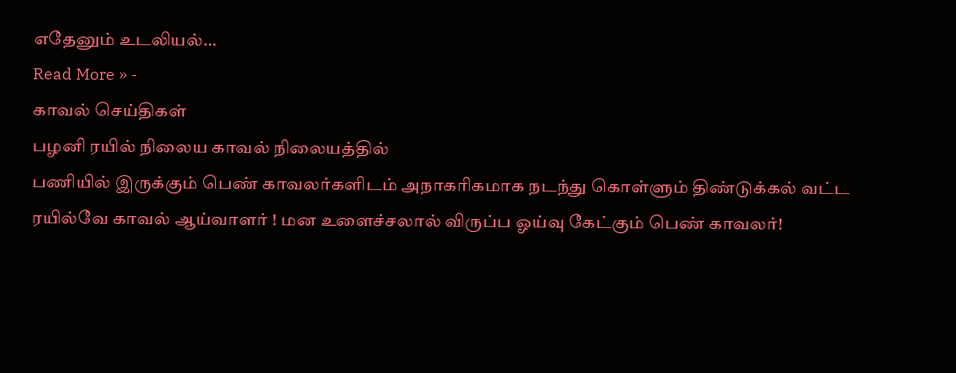எதேனும் உடலியல்…
Read More » -
காவல் செய்திகள்
பழனி ரயில் நிலைய காவல் நிலையத்தில்
பணியில் இருக்கும் பெண் காவலர்களிடம் அநாகரிகமாக நடந்து கொள்ளும் திண்டுக்கல் வட்ட ரயில்வே காவல் ஆய்வாளர் ! மன உளைச்சலால் விருப்ப ஓய்வு கேட்கும் பெண் காவலர்!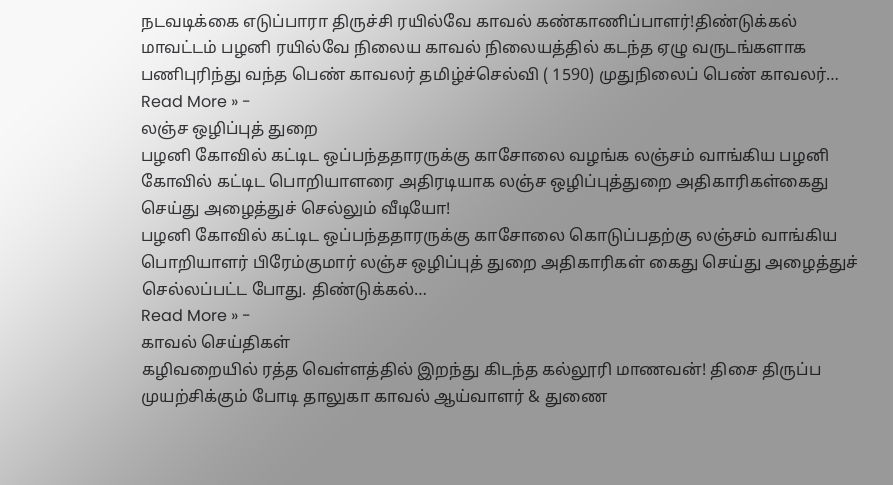நடவடிக்கை எடுப்பாரா திருச்சி ரயில்வே காவல் கண்காணிப்பாளர்!திண்டுக்கல் மாவட்டம் பழனி ரயில்வே நிலைய காவல் நிலையத்தில் கடந்த ஏழு வருடங்களாக பணிபுரிந்து வந்த பெண் காவலர் தமிழ்ச்செல்வி ( 1590) முதுநிலைப் பெண் காவலர்…
Read More » -
லஞ்ச ஒழிப்புத் துறை
பழனி கோவில் கட்டிட ஒப்பந்ததாரருக்கு காசோலை வழங்க லஞ்சம் வாங்கிய பழனி கோவில் கட்டிட பொறியாளரை அதிரடியாக லஞ்ச ஒழிப்புத்துறை அதிகாரிகள்கைது செய்து அழைத்துச் செல்லும் வீடியோ!
பழனி கோவில் கட்டிட ஒப்பந்ததாரருக்கு காசோலை கொடுப்பதற்கு லஞ்சம் வாங்கிய பொறியாளர் பிரேம்குமார் லஞ்ச ஒழிப்புத் துறை அதிகாரிகள் கைது செய்து அழைத்துச் செல்லப்பட்ட போது. திண்டுக்கல்…
Read More » -
காவல் செய்திகள்
கழிவறையில் ரத்த வெள்ளத்தில் இறந்து கிடந்த கல்லூரி மாணவன்! திசை திருப்ப முயற்சிக்கும் போடி தாலுகா காவல் ஆய்வாளர் & துணை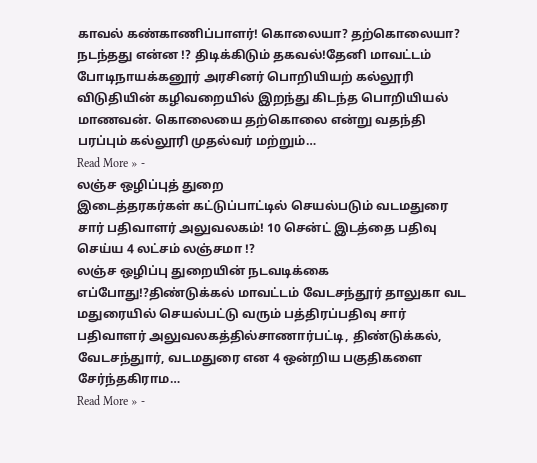காவல் கண்காணிப்பாளர்! கொலையா? தற்கொலையா?
நடந்தது என்ன !? திடிக்கிடும் தகவல்!தேனி மாவட்டம் போடிநாயக்கனூர் அரசினர் பொறியியற் கல்லூரி விடுதியின் கழிவறையில் இறந்து கிடந்த பொறியியல் மாணவன். கொலையை தற்கொலை என்று வதந்தி பரப்பும் கல்லூரி முதல்வர் மற்றும்…
Read More » -
லஞ்ச ஒழிப்புத் துறை
இடைத்தரகர்கள் கட்டுப்பாட்டில் செயல்படும் வடமதுரை சார் பதிவாளர் அலுவலகம்! 10 சென்ட் இடத்தை பதிவு செய்ய 4 லட்சம் லஞ்சமா !?
லஞ்ச ஒழிப்பு துறையின் நடவடிக்கை எப்போது!?திண்டுக்கல் மாவட்டம் வேடசந்தூர் தாலுகா வட மதுரையில் செயல்பட்டு வரும் பத்திரப்பதிவு சார் பதிவாளர் அலுவலகத்தில்சாணார்பட்டி, திண்டுக்கல், வேடசந்துார், வடமதுரை என 4 ஒன்றிய பகுதிகளை சேர்ந்தகிராம…
Read More » -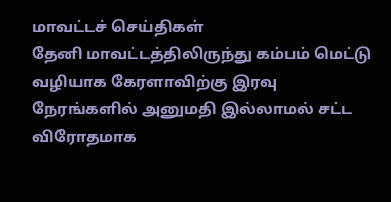மாவட்டச் செய்திகள்
தேனி மாவட்டத்திலிருந்து கம்பம் மெட்டு வழியாக கேரளாவிற்கு இரவு நேரங்களில் அனுமதி இல்லாமல் சட்ட விரோதமாக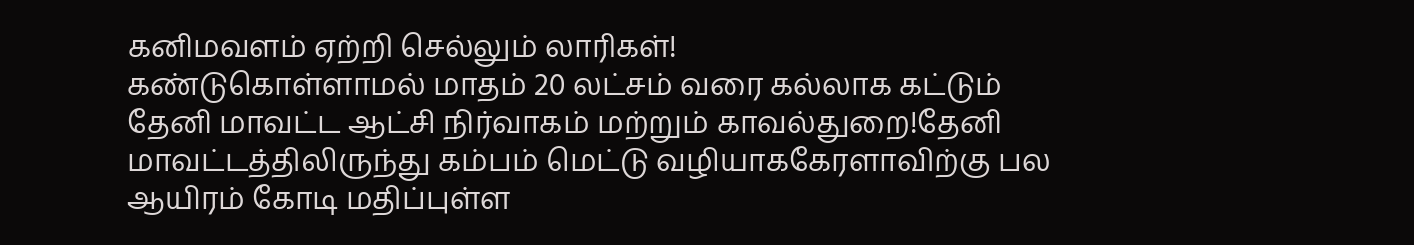கனிமவளம் ஏற்றி செல்லும் லாரிகள்!
கண்டுகொள்ளாமல் மாதம் 20 லட்சம் வரை கல்லாக கட்டும் தேனி மாவட்ட ஆட்சி நிர்வாகம் மற்றும் காவல்துறை!தேனி மாவட்டத்திலிருந்து கம்பம் மெட்டு வழியாககேரளாவிற்கு பல ஆயிரம் கோடி மதிப்புள்ள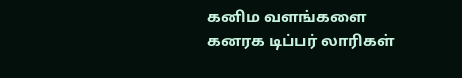கனிம வளங்களை கனரக டிப்பர் லாரிகள்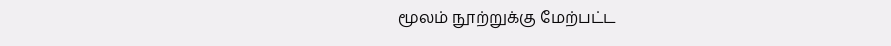மூலம் நூற்றுக்கு மேற்பட்ட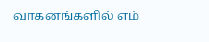வாகனங்களில் எம்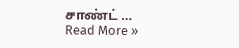சாண்ட் …
Read More »